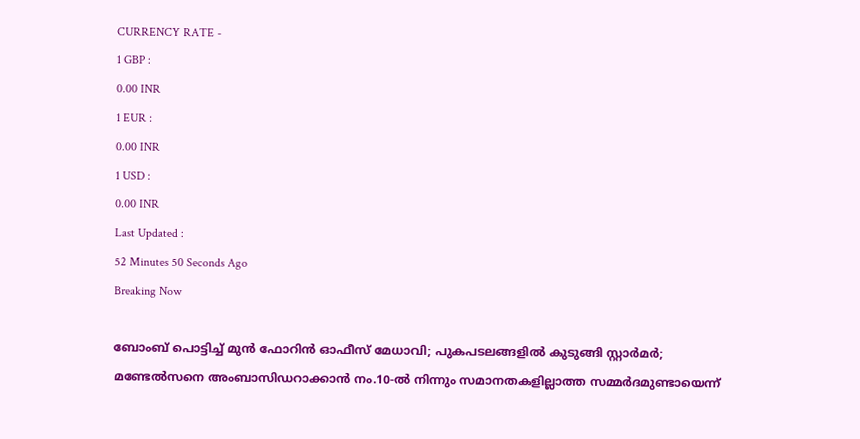CURRENCY RATE -
1 GBP :
0.00 INR
1 EUR :
0.00 INR
1 USD :
0.00 INR
Last Updated :
52 Minutes 50 Seconds Ago
Breaking Now

ബോംബ് പൊട്ടിച്ച് മുന്‍ ഫോറിന്‍ ഓഫീസ് മേധാവി; പുകപടലങ്ങളില്‍ കുടുങ്ങി സ്റ്റാര്‍മര്‍; മണ്ടേല്‍സനെ അംബാസിഡറാക്കാന്‍ നം.10-ല്‍ നിന്നും സമാനതകളില്ലാത്ത സമ്മര്‍ദമുണ്ടായെന്ന്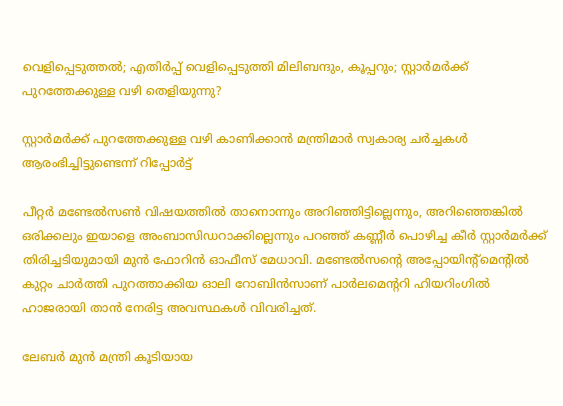വെളിപ്പെടുത്തല്‍; എതിര്‍പ്പ് വെളിപ്പെടുത്തി മിലിബന്ദും, കൂപ്പറും; സ്റ്റാര്‍മര്‍ക്ക് പുറത്തേക്കുള്ള വഴി തെളിയുന്നു?

സ്റ്റാര്‍മര്‍ക്ക് പുറത്തേക്കുള്ള വഴി കാണിക്കാന്‍ മന്ത്രിമാര്‍ സ്വകാര്യ ചര്‍ച്ചകള്‍ ആരംഭിച്ചിട്ടുണ്ടെന്ന് റിപ്പോര്‍ട്ട്

പീറ്റര്‍ മണ്ടേല്‍സണ്‍ വിഷയത്തില്‍ താനൊന്നും അറിഞ്ഞിട്ടില്ലെന്നും, അറിഞ്ഞെങ്കില്‍ ഒരിക്കലും ഇയാളെ അംബാസിഡറാക്കില്ലെന്നും പറഞ്ഞ് കണ്ണീര്‍ പൊഴിച്ച കീര്‍ സ്റ്റാര്‍മര്‍ക്ക് തിരിച്ചടിയുമായി മുന്‍ ഫോറിന്‍ ഓഫീസ് മേധാവി. മണ്ടേല്‍സന്റെ അപ്പോയിന്റ്‌മെന്റില്‍ കുറ്റം ചാര്‍ത്തി പുറത്താക്കിയ ഓലി റോബിന്‍സാണ് പാര്‍ലമെന്ററി ഹിയറിംഗില്‍ ഹാജരായി താന്‍ നേരിട്ട അവസ്ഥകള്‍ വിവരിച്ചത്.

ലേബര്‍ മുന്‍ മന്ത്രി കൂടിയായ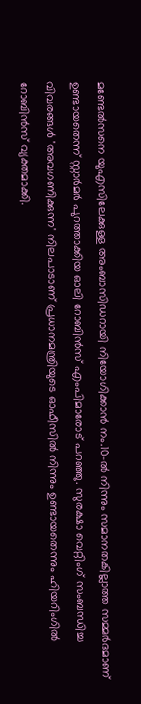മണ്ടേല്‍സനെ യുഎസിലേക്കുള്ള അംബാസിഡറായി നിയോഗിക്കാന്‍ നം.10-ല്‍ നിന്നും സമാനതകില്ലാത്ത സമ്മര്‍ദമാണ് ഉണ്ടായതെന്ന് സ്റ്റാര്‍മര്‍ പുറത്താക്കിയ ഓലി റോബിന്‍സ് എംപിമാരോട് പറഞ്ഞു. സുരക്ഷാ വെറ്റിംഗ് സംബന്ധിച്ച വിവരങ്ങള്‍ 'അവഗണിക്കുന്ന' നിലപാടാണ് പ്രധാനമന്ത്രിയുടെ ഓഫീസില്‍ നിന്നും ഉണ്ടായതെന്നും ഹിയറിംഗില്‍ റോബിന്‍സ് വ്യക്തമാക്കി.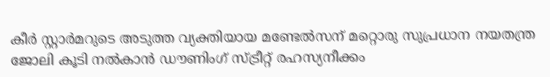കീര്‍ സ്റ്റാര്‍മറുടെ അടുത്ത വ്യക്തിയായ മണ്ടേല്‍സന് മറ്റൊരു സുപ്രധാന നയതന്ത്ര ജോലി കൂടി നല്‍കാന്‍ ഡൗണിംഗ് സ്ട്രീറ്റ് രഹസ്യനീക്കം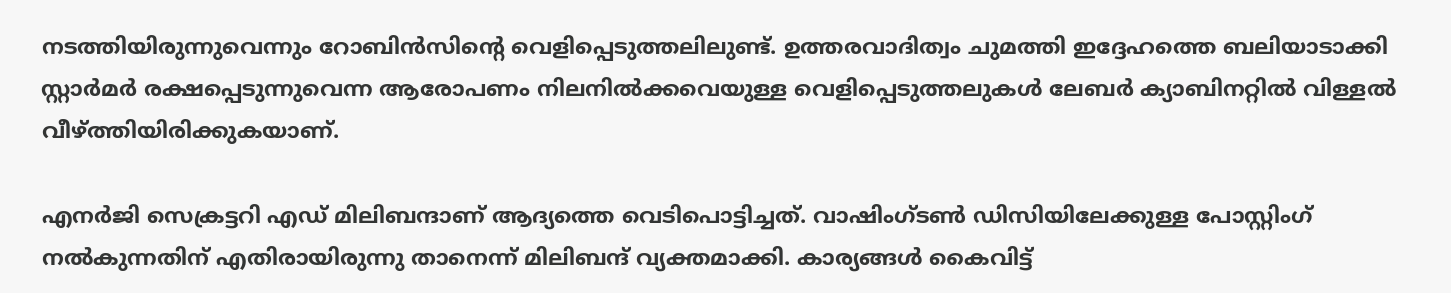നടത്തിയിരുന്നുവെന്നും റോബിന്‍സിന്റെ വെളിപ്പെടുത്തലിലുണ്ട്. ഉത്തരവാദിത്വം ചുമത്തി ഇദ്ദേഹത്തെ ബലിയാടാക്കി സ്റ്റാര്‍മര്‍ രക്ഷപ്പെടുന്നുവെന്ന ആരോപണം നിലനില്‍ക്കവെയുള്ള വെളിപ്പെടുത്തലുകള്‍ ലേബര്‍ ക്യാബിനറ്റില്‍ വിള്ളല്‍ വീഴ്ത്തിയിരിക്കുകയാണ്.

എനര്‍ജി സെക്രട്ടറി എഡ് മിലിബന്ദാണ് ആദ്യത്തെ വെടിപൊട്ടിച്ചത്. വാഷിംഗ്ടണ്‍ ഡിസിയിലേക്കുള്ള പോസ്റ്റിംഗ് നല്‍കുന്നതിന് എതിരായിരുന്നു താനെന്ന് മിലിബന്ദ് വ്യക്തമാക്കി. കാര്യങ്ങള്‍ കൈവിട്ട്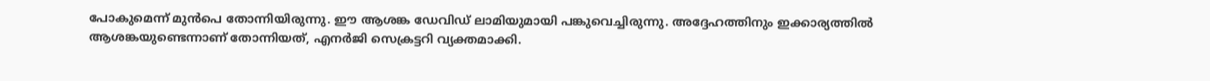പോകുമെന്ന് മുന്‍പെ തോന്നിയിരുന്നു. ഈ ആശങ്ക ഡേവിഡ് ലാമിയുമായി പങ്കുവെച്ചിരുന്നു. അദ്ദേഹത്തിനും ഇക്കാര്യത്തില്‍ ആശങ്കയുണ്ടെന്നാണ് തോന്നിയത്, എനര്‍ജി സെക്രട്ടറി വ്യക്തമാക്കി.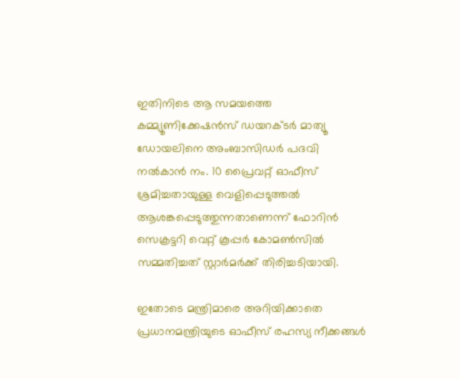ഇതിനിടെ ആ സമയത്തെ കമ്മ്യൂണിക്കേഷന്‍സ് ഡയറക്ടര്‍ മാത്യൂ ഡോയലിനെ അംബാസിഡര്‍ പദവി നല്‍കാന്‍ നം. 10 പ്രൈവറ്റ് ഓഫീസ് ശ്രമിച്ചതായുള്ള വെളിപ്പെടുത്തല്‍ ആശങ്കപ്പെടുത്തുന്നതാണെന്ന് ഫോറിന്‍ സെക്രട്ടറി വെറ്റ് കൂപ്പര്‍ കോമണ്‍സില്‍ സമ്മതിച്ചത് സ്റ്റാര്‍മര്‍ക്ക് തിരിച്ചടിയായി.

ഇതോടെ മന്ത്രിമാരെ അറിയിക്കാതെ പ്രധാനമന്ത്രിയുടെ ഓഫീസ് രഹസ്യ നീക്കങ്ങള്‍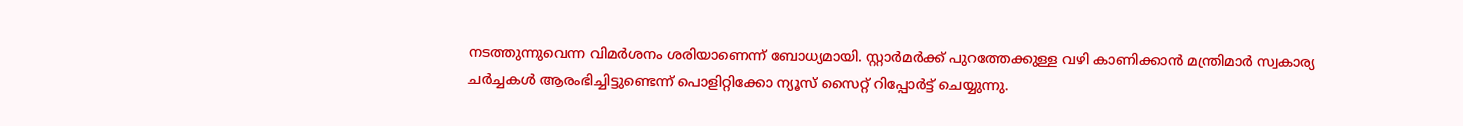നടത്തുന്നുവെന്ന വിമര്‍ശനം ശരിയാണെന്ന് ബോധ്യമായി. സ്റ്റാര്‍മര്‍ക്ക് പുറത്തേക്കുള്ള വഴി കാണിക്കാന്‍ മന്ത്രിമാര്‍ സ്വകാര്യ ചര്‍ച്ചകള്‍ ആരംഭിച്ചിട്ടുണ്ടെന്ന് പൊളിറ്റിക്കോ ന്യൂസ് സൈറ്റ് റിപ്പോര്‍ട്ട് ചെയ്യുന്നു.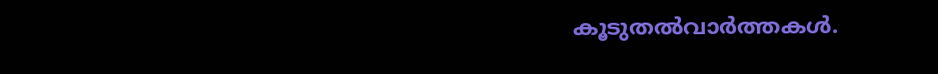കൂടുതല്‍വാര്‍ത്തകള്‍.